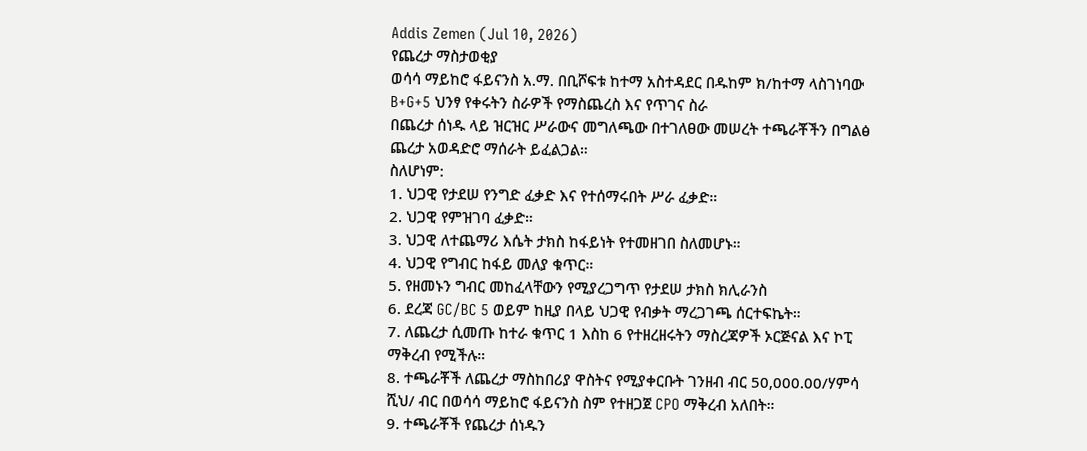Addis Zemen (Jul 10, 2026)
የጨረታ ማስታወቂያ
ወሳሳ ማይከሮ ፋይናንስ አ.ማ. በቢሾፍቱ ከተማ አስተዳደር በዱከም ክ/ከተማ ላስገነባው B+G+5 ህንፃ የቀሩትን ስራዎች የማስጨረስ እና የጥገና ስራ
በጨረታ ሰነዱ ላይ ዝርዝር ሥራውና መግለጫው በተገለፀው መሠረት ተጫራቾችን በግልፅ ጨረታ አወዳድሮ ማሰራት ይፈልጋል።
ስለሆነም:
1. ህጋዊ የታደሠ የንግድ ፈቃድ እና የተሰማሩበት ሥራ ፈቃድ።
2. ህጋዊ የምዝገባ ፈቃድ።
3. ህጋዊ ለተጨማሪ እሴት ታክስ ከፋይነት የተመዘገበ ስለመሆኑ።
4. ህጋዊ የግብር ከፋይ መለያ ቁጥር።
5. የዘመኑን ግብር መከፈላቸውን የሚያረጋግጥ የታደሠ ታክስ ክሊራንስ
6. ደረጃ GC/BC 5 ወይም ከዚያ በላይ ህጋዊ የብቃት ማረጋገጫ ሰርተፍኬት።
7. ለጨረታ ሲመጡ ከተራ ቁጥር 1 እስከ 6 የተዘረዘሩትን ማስረጃዎች ኦርጅናል እና ኮፒ ማቅረብ የሚችሉ።
8. ተጫራቾች ለጨረታ ማስከበሪያ ዋስትና የሚያቀርቡት ገንዘብ ብር 50,000.00/ሃምሳ ሺህ/ ብር በወሳሳ ማይከሮ ፋይናንስ ስም የተዘጋጀ CPO ማቅረብ አለበት።
9. ተጫራቾች የጨረታ ሰነዱን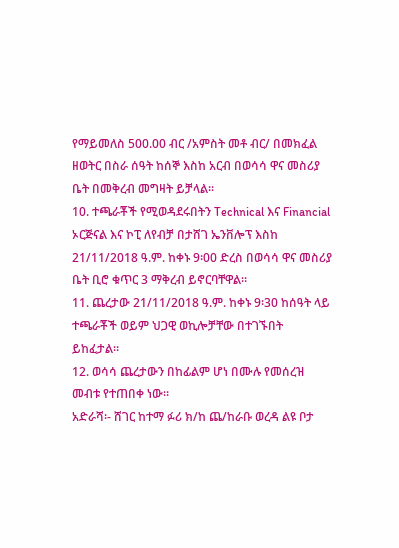የማይመለስ 500.00 ብር /አምስት መቶ ብር/ በመክፈል ዘወትር በስራ ሰዓት ከሰኞ እስከ አርብ በወሳሳ ዋና መስሪያ ቤት በመቅረብ መግዛት ይቻላል።
10. ተጫራቾች የሚወዳደሩበትን Technical እና Financial ኦርጅናል እና ኮፒ ለየብቻ በታሸገ ኤንቨሎፕ እስከ 21/11/2018 ዓ.ም. ከቀኑ 9፡00 ድረስ በወሳሳ ዋና መስሪያ ቤት ቢሮ ቁጥር 3 ማቅረብ ይኖርባቸዋል።
11. ጨረታው 21/11/2018 ዓ.ም. ከቀኑ 9፡30 ከሰዓት ላይ ተጫራቾች ወይም ህጋዊ ወኪሎቻቸው በተገኙበት ይከፈታል።
12. ወሳሳ ጨረታውን በከፊልም ሆነ በሙሉ የመሰረዝ መብቱ የተጠበቀ ነው።
አድራሻ፡- ሸገር ከተማ ፉሪ ክ/ከ ጨ/ከራቡ ወረዳ ልዩ ቦታ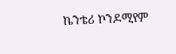ኬንቴሪ ኮንዶሚየም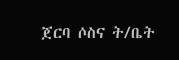ጀርባ ሶስና ት/ቤት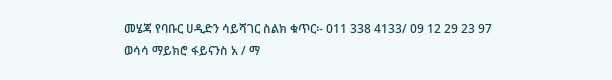መሄጃ የባቡር ሀዲድን ሳይሻገር ስልክ ቁጥር፡- 011 338 4133/ 09 12 29 23 97
ወሳሳ ማይክሮ ፋይናንስ አ / ማ